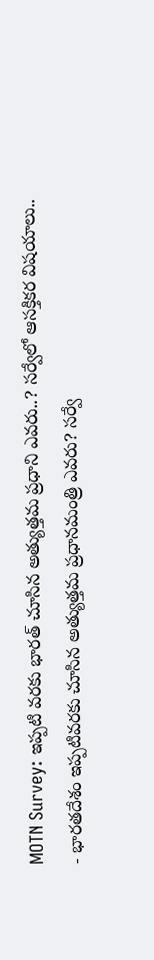MOTN Survey: ఇప్పటి వరకు భారత్ చూసిన అత్యుత్తమ ప్రధాని ఎవరు..? సర్వేలో ఆసక్తికర విషయాలు..
- భారతదేశం ఇప్పటివరకు చూసిన అత్యుత్తమ ప్రధానమంత్రి ఎవరు? సర్వే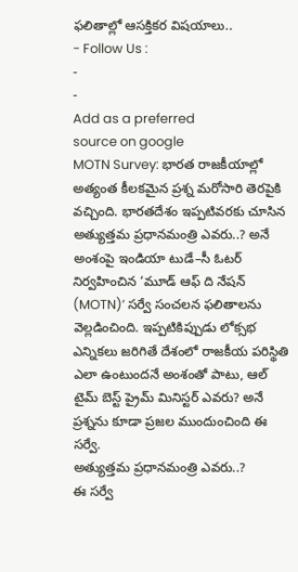ఫలితాల్లో ఆసక్తికర విషయాలు..
- Follow Us :
-
-
Add as a preferred
source on google
MOTN Survey: భారత రాజకీయాల్లో అత్యంత కీలకమైన ప్రశ్న మరోసారి తెరపైకి వచ్చింది. భారతదేశం ఇప్పటివరకు చూసిన అత్యుత్తమ ప్రధానమంత్రి ఎవరు..? అనే అంశంపై ఇండియా టుడే–సీ ఓటర్ నిర్వహించిన ‘మూడ్ ఆఫ్ ది నేషన్ (MOTN)’ సర్వే సంచలన ఫలితాలను వెల్లడించింది. ఇప్పటికిప్పుడు లోక్సభ ఎన్నికలు జరిగితే దేశంలో రాజకీయ పరిస్థితి ఎలా ఉంటుందనే అంశంతో పాటు, ఆల్ టైమ్ బెస్ట్ ప్రైమ్ మినిస్టర్ ఎవరు? అనే ప్రశ్నను కూడా ప్రజల ముందుంచింది ఈ సర్వే.
అత్యుత్తమ ప్రధానమంత్రి ఎవరు..?
ఈ సర్వే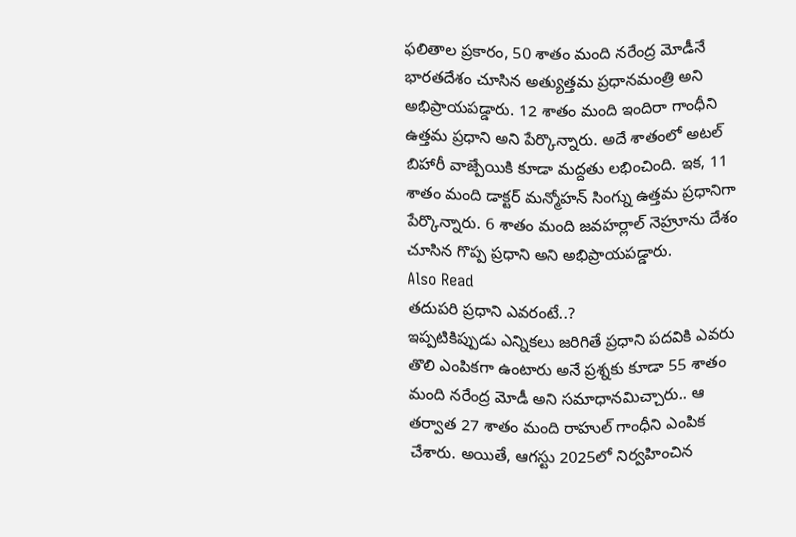ఫలితాల ప్రకారం, 50 శాతం మంది నరేంద్ర మోడీనే భారతదేశం చూసిన అత్యుత్తమ ప్రధానమంత్రి అని అభిప్రాయపడ్డారు. 12 శాతం మంది ఇందిరా గాంధీని ఉత్తమ ప్రధాని అని పేర్కొన్నారు. అదే శాతంలో అటల్ బిహారీ వాజ్పేయికి కూడా మద్దతు లభించింది. ఇక, 11 శాతం మంది డాక్టర్ మన్మోహన్ సింగ్ను ఉత్తమ ప్రధానిగా పేర్కొన్నారు. 6 శాతం మంది జవహర్లాల్ నెహ్రూను దేశం చూసిన గొప్ప ప్రధాని అని అభిప్రాయపడ్డారు.
Also Read
తదుపరి ప్రధాని ఎవరంటే..?
ఇప్పటికిప్పుడు ఎన్నికలు జరిగితే ప్రధాని పదవికి ఎవరు తొలి ఎంపికగా ఉంటారు అనే ప్రశ్నకు కూడా 55 శాతం మంది నరేంద్ర మోడీ అని సమాధానమిచ్చారు.. ఆ తర్వాత 27 శాతం మంది రాహుల్ గాంధీని ఎంపిక చేశారు. అయితే, ఆగస్టు 2025లో నిర్వహించిన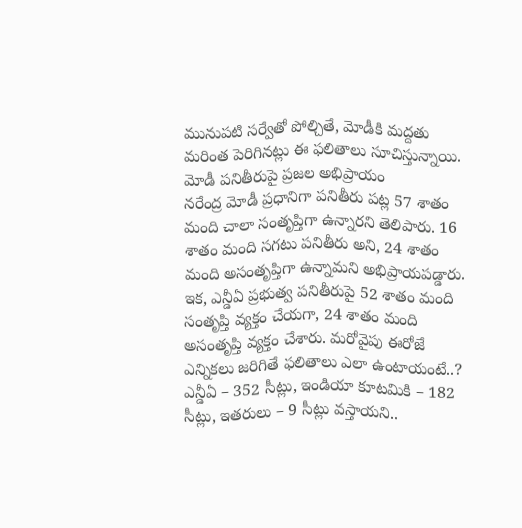మునుపటి సర్వేతో పోల్చితే, మోడీకి మద్దతు మరింత పెరిగినట్లు ఈ ఫలితాలు సూచిస్తున్నాయి.
మోడీ పనితీరుపై ప్రజల అభిప్రాయం
నరేంద్ర మోడీ ప్రధానిగా పనితీరు పట్ల 57 శాతం మంది చాలా సంతృప్తిగా ఉన్నారని తెలిపారు. 16 శాతం మంది సగటు పనితీరు అని, 24 శాతం మంది అసంతృప్తిగా ఉన్నామని అభిప్రాయపడ్డారు. ఇక, ఎన్డీఏ ప్రభుత్వ పనితీరుపై 52 శాతం మంది సంతృప్తి వ్యక్తం చేయగా, 24 శాతం మంది అసంతృప్తి వ్యక్తం చేశారు. మరోవైపు ఈరోజే ఎన్నికలు జరిగితే ఫలితాలు ఎలా ఉంటాయంటే..? ఎన్డీఏ – 352 సీట్లు, ఇండియా కూటమికి – 182 సీట్లు, ఇతరులు – 9 సీట్లు వస్తాయని..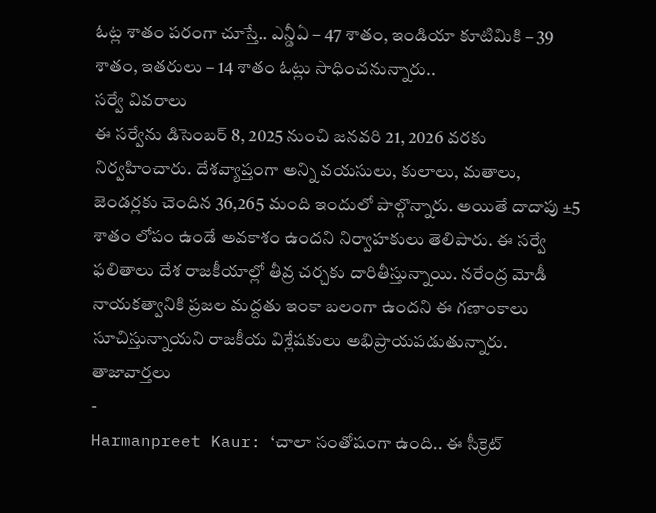ఓట్ల శాతం పరంగా చూస్తే.. ఎన్డీఏ – 47 శాతం, ఇండియా కూటిమికి – 39 శాతం, ఇతరులు – 14 శాతం ఓట్లు సాధించనున్నారు..
సర్వే వివరాలు
ఈ సర్వేను డిసెంబర్ 8, 2025 నుంచి జనవరి 21, 2026 వరకు నిర్వహించారు. దేశవ్యాప్తంగా అన్ని వయసులు, కులాలు, మతాలు, జెండర్లకు చెందిన 36,265 మంది ఇందులో పాల్గొన్నారు. అయితే దాదాపు ±5 శాతం లోపం ఉండే అవకాశం ఉందని నిర్వాహకులు తెలిపారు. ఈ సర్వే ఫలితాలు దేశ రాజకీయాల్లో తీవ్ర చర్చకు దారితీస్తున్నాయి. నరేంద్ర మోడీ నాయకత్వానికి ప్రజల మద్దతు ఇంకా బలంగా ఉందని ఈ గణాంకాలు సూచిస్తున్నాయని రాజకీయ విశ్లేషకులు అభిప్రాయపడుతున్నారు.
తాజావార్తలు
-
Harmanpreet Kaur: ‘చాలా సంతోషంగా ఉంది.. ఈ సీక్రెట్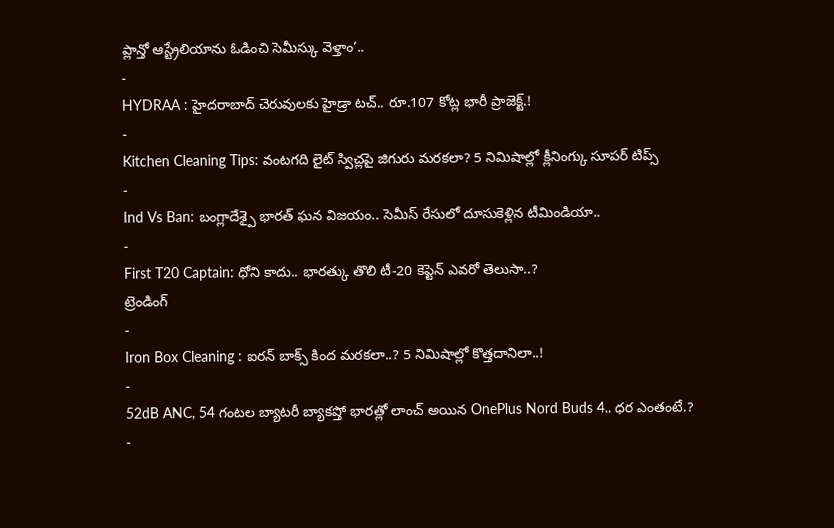ప్లాన్తో ఆస్ట్రేలియాను ఓడించి సెమీస్కు వెళ్తాం’..
-
HYDRAA : హైదరాబాద్ చెరువులకు హైడ్రా టచ్.. రూ.107 కోట్ల భారీ ప్రాజెక్ట్.!
-
Kitchen Cleaning Tips: వంటగది లైట్ స్విచ్లపై జిగురు మరకలా? 5 నిమిషాల్లో క్లీనింగ్కు సూపర్ టిప్స్
-
Ind Vs Ban: బంగ్లాదేశ్పై భారత్ ఘన విజయం.. సెమీస్ రేసులో దూసుకెళ్లిన టీమిండియా..
-
First T20 Captain: ధోని కాదు.. భారత్కు తొలి టీ-20 కెప్టెన్ ఎవరో తెలుసా..?
ట్రెండింగ్
-
Iron Box Cleaning : ఐరన్ బాక్స్ కింద మరకలా..? 5 నిమిషాల్లో కొత్తదానిలా..!
-
52dB ANC, 54 గంటల బ్యాటరీ బ్యాకప్తో భారత్లో లాంచ్ అయిన OnePlus Nord Buds 4.. ధర ఎంతంటే.?
-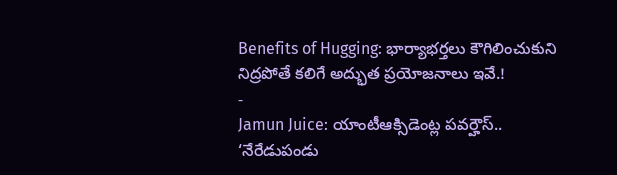Benefits of Hugging: భార్యాభర్తలు కౌగిలించుకుని నిద్రపోతే కలిగే అద్భుత ప్రయోజనాలు ఇవే.!
-
Jamun Juice: యాంటీఆక్సిడెంట్ల పవర్హౌస్.. ‘నేరేడుపండు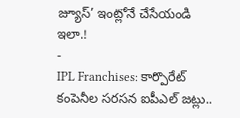జ్యూస్’ ఇంట్లోనే చేసేయండి ఇలా.!
-
IPL Franchises: కార్పొరేట్ కంపెనీల సరసన ఐపీఎల్ జట్లు..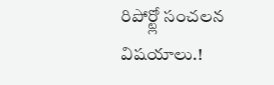రిపోర్ట్లో సంచలన విషయాలు.!